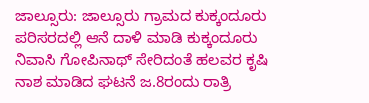ಜಾಲ್ಸೂರು: ಜಾಲ್ಸೂರು ಗ್ರಾಮದ ಕುಕ್ಕಂದೂರು ಪರಿಸರದಲ್ಲಿ ಆನೆ ದಾಳಿ ಮಾಡಿ ಕುಕ್ಕಂದೂರು ನಿವಾಸಿ ಗೋಪಿನಾಥ್ ಸೇರಿದಂತೆ ಹಲವರ ಕೃಷಿ ನಾಶ ಮಾಡಿದ ಘಟನೆ ಜ.8ರಂದು ರಾತ್ರಿ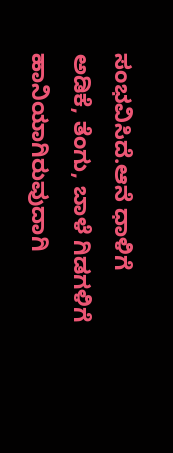ಸಂಭವಿಸಿದೆ.ಆನೆ ಧಾಳಿಗೆ ಅಡಿಕೆ, ತೆಂಗು, ಬಾಳೆ ಗಿಡಗಳಿಗೆ ಹಾನಿಯಾಗಿರುವುದಾಗಿ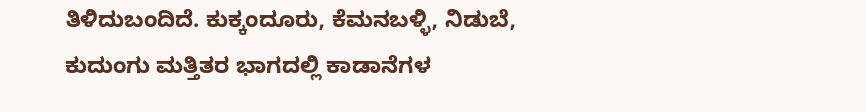ತಿಳಿದುಬಂದಿದೆ. ಕುಕ್ಕಂದೂರು, ಕೆಮನಬಳ್ಳಿ, ನಿಡುಬೆ, ಕುದುಂಗು ಮತ್ತಿತರ ಭಾಗದಲ್ಲಿ ಕಾಡಾನೆಗಳ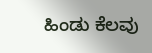ಹಿಂಡು ಕೆಲವು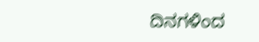ದಿನಗಳಿಂದ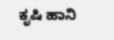ಕೃಷಿ ಹಾನಿ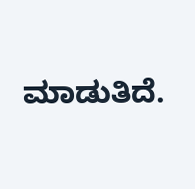ಮಾಡುತಿದೆ.